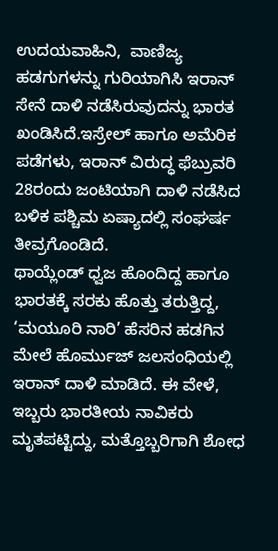ಉದಯವಾಹಿನಿ,  ವಾಣಿಜ್ಯ ಹಡಗುಗಳನ್ನು ಗುರಿಯಾಗಿಸಿ ಇರಾನ್ ಸೇನೆ ದಾಳಿ ನಡೆಸಿರುವುದನ್ನು ಭಾರತ ಖಂಡಿಸಿದೆ.ಇಸ್ರೇಲ್ ಹಾಗೂ ಅಮೆರಿಕ ಪಡೆಗಳು, ಇರಾನ್ ವಿರುದ್ಧ ಫೆಬ್ರುವರಿ 28ರಂದು ಜಂಟಿಯಾಗಿ ದಾಳಿ ನಡೆಸಿದ ಬಳಿಕ ಪಶ್ಚಿಮ ಏಷ್ಯಾದಲ್ಲಿ ಸಂಘರ್ಷ ತೀವ್ರಗೊಂಡಿದೆ.
ಥಾಯ್ಲೆಂಡ್ ಧ್ವಜ ಹೊಂದಿದ್ದ ಹಾಗೂ ಭಾರತಕ್ಕೆ ಸರಕು ಹೊತ್ತು ತರುತ್ತಿದ್ದ, ‘ಮಯೂರಿ ನಾರಿ’ ಹೆಸರಿನ ಹಡಗಿನ ಮೇಲೆ ಹೊರ್ಮುಜ್ ಜಲಸಂಧಿಯಲ್ಲಿ ಇರಾನ್ ದಾಳಿ ಮಾಡಿದೆ. ಈ ವೇಳೆ, ಇಬ್ಬರು ಭಾರತೀಯ ನಾವಿಕರು ಮೃತಪಟ್ಟಿದ್ದು, ಮತ್ತೊಬ್ಬರಿಗಾಗಿ ಶೋಧ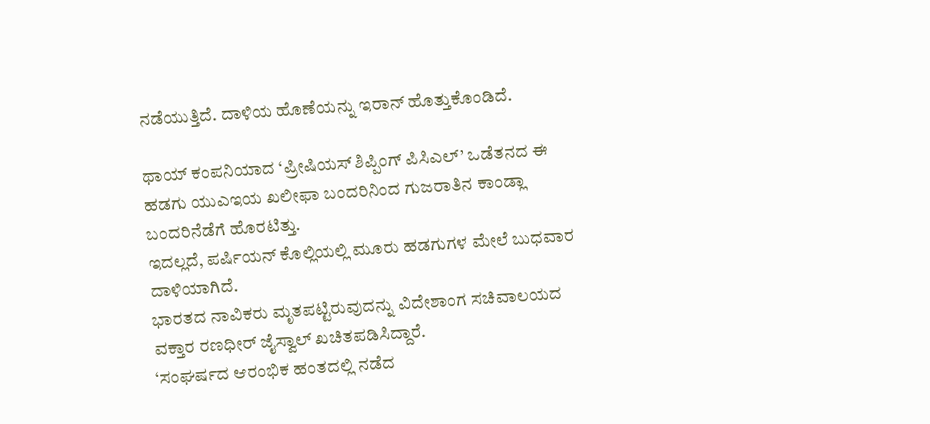ನಡೆಯುತ್ತಿದೆ. ದಾಳಿಯ ಹೊಣೆಯನ್ನು ಇರಾನ್ ಹೊತ್ತುಕೊಂಡಿದೆ.

ಥಾಯ್ ಕಂಪನಿಯಾದ ‘ಪ್ರೀಷಿಯಸ್ ಶಿಪ್ಪಿಂಗ್ ಪಿಸಿಎಲ್’ ಒಡೆತನದ ಈ ಹಡಗು ಯುಎಇಯ ಖಲೀಫಾ ಬಂದರಿನಿಂದ ಗುಜರಾತಿನ ಕಾಂಡ್ಲಾ ಬಂದರಿನೆಡೆಗೆ ಹೊರಟಿತ್ತು.
ಇದಲ್ಲದೆ, ಪರ್ಷಿಯನ್ ಕೊಲ್ಲಿಯಲ್ಲಿ ಮೂರು ಹಡಗುಗಳ ಮೇಲೆ ಬುಧವಾರ ದಾಳಿಯಾಗಿದೆ.
ಭಾರತದ ನಾವಿಕರು ಮೃತಪಟ್ಟಿರುವುದನ್ನು ವಿದೇಶಾಂಗ ಸಚಿವಾಲಯದ ವಕ್ತಾರ ರಣಧೀರ್ ಜೈಸ್ವಾಲ್‌ ಖಚಿತಪಡಿಸಿದ್ದಾರೆ.
‘ಸಂಘರ್ಷದ ಆರಂಭಿಕ ಹಂತದಲ್ಲಿ ನಡೆದ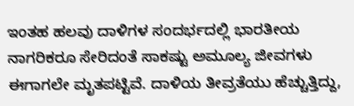ಇಂತಹ ಹಲವು ದಾಳಿಗಳ ಸಂದರ್ಭದಲ್ಲಿ ಭಾರತೀಯ ನಾಗರಿಕರೂ ಸೇರಿದಂತೆ ಸಾಕಷ್ಟು ಅಮೂಲ್ಯ ಜೀವಗಳು ಈಗಾಗಲೇ ಮೃತಪಟ್ಟಿವೆ. ದಾಳಿಯ ತೀವ್ರತೆಯು ಹೆಚ್ಚುತ್ತಿದ್ದು,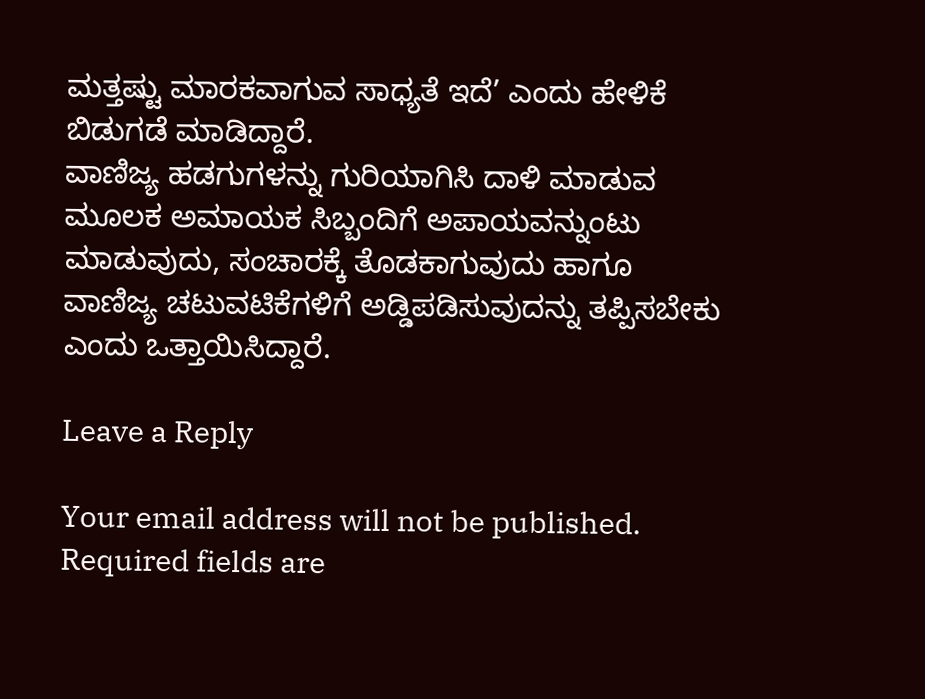ಮತ್ತಷ್ಟು ಮಾರಕವಾಗುವ ಸಾಧ್ಯತೆ ಇದೆ’ ಎಂದು ಹೇಳಿಕೆ ಬಿಡುಗಡೆ ಮಾಡಿದ್ದಾರೆ.
ವಾಣಿಜ್ಯ ಹಡಗುಗಳನ್ನು ಗುರಿಯಾಗಿಸಿ ದಾಳಿ ಮಾಡುವ ಮೂಲಕ ಅಮಾಯಕ ಸಿಬ್ಬಂದಿಗೆ ಅಪಾಯವನ್ನುಂಟು ಮಾಡುವುದು, ಸಂಚಾರಕ್ಕೆ ತೊಡಕಾಗುವುದು ಹಾಗೂ ವಾಣಿಜ್ಯ ಚಟುವಟಿಕೆಗಳಿಗೆ ಅಡ್ಡಿಪಡಿಸುವುದನ್ನು ತಪ್ಪಿಸಬೇಕು ಎಂದು ಒತ್ತಾಯಿಸಿದ್ದಾರೆ.

Leave a Reply

Your email address will not be published. Required fields are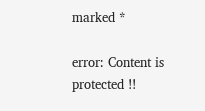marked *

error: Content is protected !!